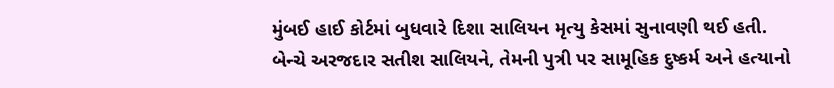મુંબઈ હાઈ કોર્ટમાં બુધવારે દિશા સાલિયન મૃત્યુ કેસમાં સુનાવણી થઈ હતી. બેન્ચે અરજદાર સતીશ સાલિયને, તેમની પુત્રી પર સામૂહિક દુષ્કર્મ અને હત્યાનો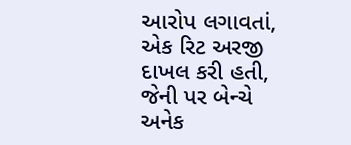આરોપ લગાવતાં, એક રિટ અરજી દાખલ કરી હતી, જેની પર બેન્ચે અનેક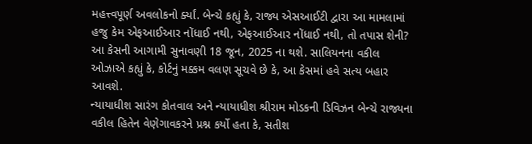મહત્ત્વપૂર્ણ અવલોકનો ર્ક્યાં. બેન્ચે કહ્યું કે, રાજ્ય એસઆઈટી દ્વારા આ મામલામાં હજુ કેમ એફઆઈઆર નોંધાઈ નથી, એફઆઈઆર નોંધાઈ નથી, તો તપાસ શેની? આ કેસની આગામી સુનાવણી 18 જૂન, 2025 ના થશે. સાલિયનના વકીલ ઓઝાએ કહ્યું કે, કોર્ટનું મક્કમ વલણ સૂચવે છે કે, આ કેસમાં હવે સત્ય બહાર આવશે.
ન્યાયાધીશ સારંગ કોતવાલ અને ન્યાયાધીશ શ્રીરામ મોડકની ડિવિઝન બેન્ચે રાજ્યના વકીલ હિતેન વેણેગાવકરને પ્રશ્ન કર્યો હતા કે, સતીશ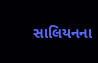સાલિયનના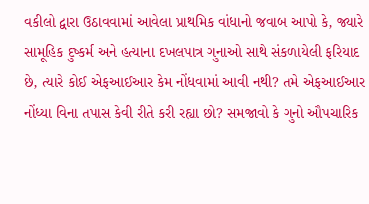વકીલો દ્વારા ઉઠાવવામાં આવેલા પ્રાથમિક વાંધાનો જવાબ આપો કે, જ્યારે સામૂહિક દુષ્કર્મ અને હત્યાના દખલપાત્ર ગુનાઓ સાથે સંકળાયેલી ફરિયાદ છે, ત્યારે કોઈ એફઆઈઆર કેમ નોંધવામાં આવી નથી? તમે એફઆઈઆર નોંધ્યા વિના તપાસ કેવી રીતે કરી રહ્યા છો? સમજાવો કે ગુનો ઔપચારિક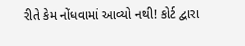રીતે કેમ નોંધવામાં આવ્યો નથી! કોર્ટ દ્વારા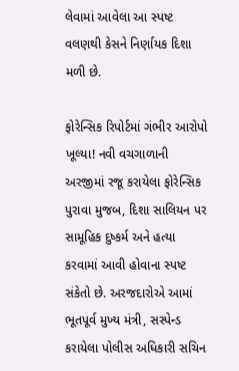લેવામાં આવેલા આ સ્પષ્ટ વલણથી કેસને નિર્ણાયક દિશા મળી છે.

ફોરેન્સિક રિપોર્ટમાં ગંભીર આરોપો ખૂલ્યા! નવી વચગાળાની અરજીમાં રજૂ કરાયેલા ફોરેન્સિક પુરાવા મુજબ, દિશા સાલિયન પર સામૂહિક દુષ્કર્મ અને હત્યા કરવામાં આવી હોવાના સ્પષ્ટ સંકેતો છે. અરજદારોએ આમાં ભૂતપૂર્વ મુખ્ય મંત્રી, સસ્પેન્ડ કરાયેલા પોલીસ અધિકારી સચિન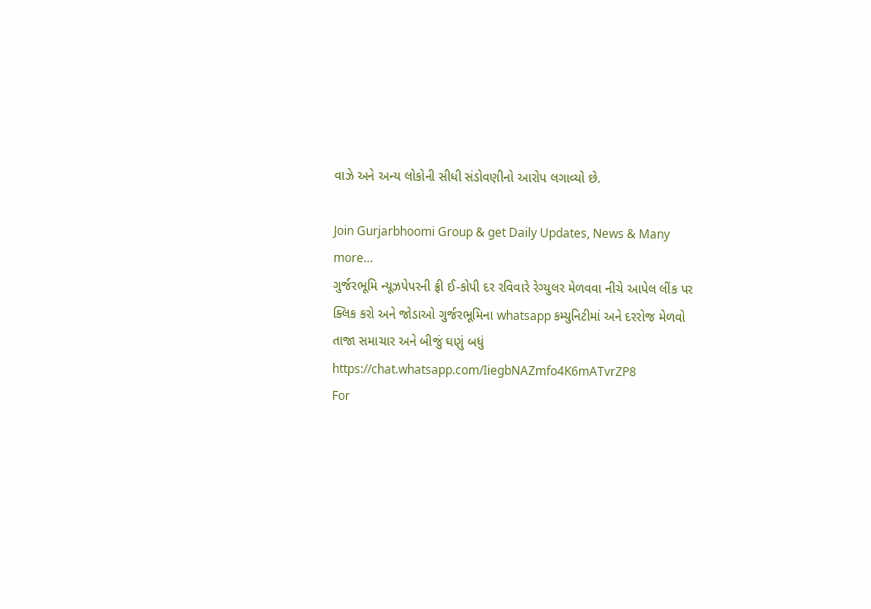વાઝે અને અન્ય લોકોની સીધી સંડોવણીનો આરોપ લગાવ્યો છે.

Join Gurjarbhoomi Group & get Daily Updates, News & Many more…
ગુર્જરભૂમિ ન્યૂઝપેપરની ફ્રી ઈ-કોપી દર રવિવારે રેગ્યુલર મેળવવા નીચે આપેલ લીંક પર ક્લિક કરો અને જોડાઓ ગુર્જરભૂમિના whatsapp કમ્યુનિટીમાં અને દરરોજ મેળવો તાજા સમાચાર અને બીજું ઘણું બધું
https://chat.whatsapp.com/IiegbNAZmfo4K6mATvrZP8
For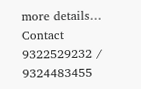more details… Contact 9322529232 / 9324483455